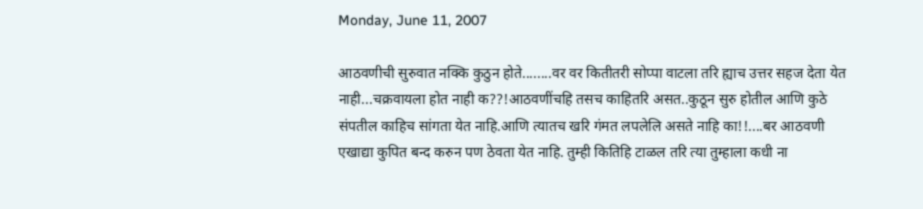Monday, June 11, 2007

आठवणीची सुरुवात नक्कि कुठुन होते........वर वर कितीतरी सोप्पा वाटला तरि ह्याच उत्तर सहज देता येत नाही...चक्रवायला होत नाही क??!आठवणींचहि तसच काहितरि असत..कुठून सुरु होतील आणि कुठे संपतील काहिच सांगता येत नाहि.आणि त्यातच खरि गंमत लपलेलि असते नाहि का!!....बर आठवणी एखाद्या कुपित बन्द करुन पण ठेवता येत नाहि. तुम्ही कितिहि टाळल तरि त्या तुम्हाला कधी ना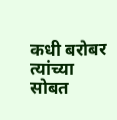कधी बरोबर त्यांच्या सोबत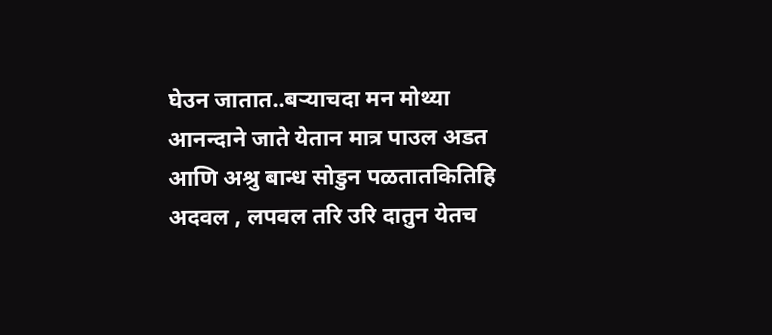घेउन जातात..बऱ्याचदा मन मोथ्या आनन्दाने जाते येतान मात्र पाउल अडत आणि अश्रु बान्ध सोडुन पळतातकितिहि अदवल , लपवल तरि उरि दातुन येतच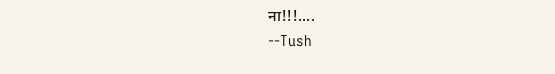ना!!!....
--Tush